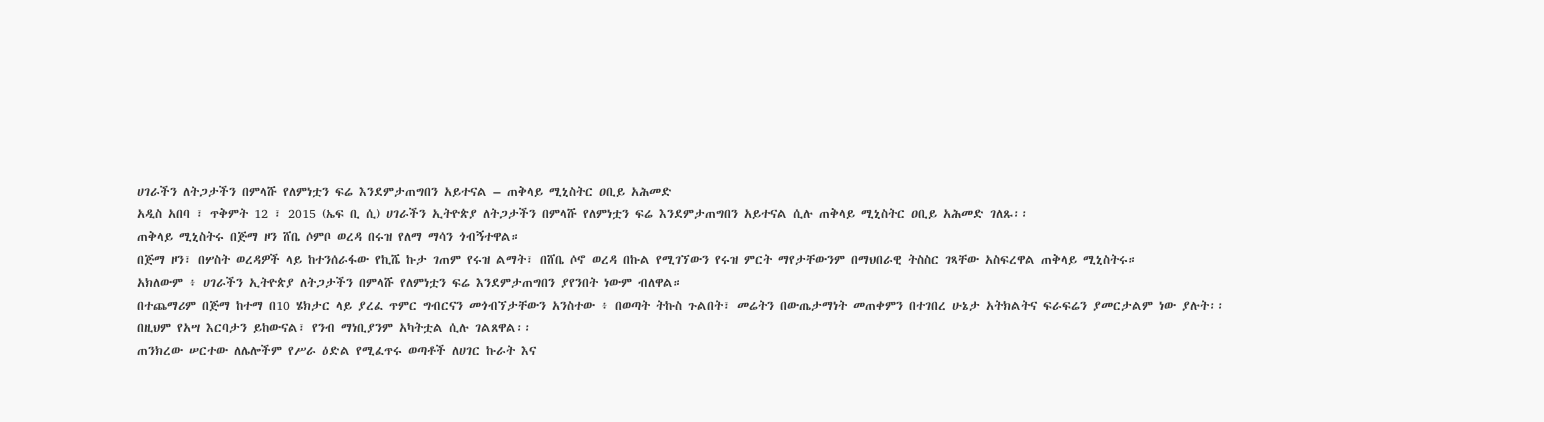ሀገራችን ለትጋታችን በምላሹ የለምነቷን ፍሬ እንደምታጠግበን አይተናል – ጠቅላይ ሚኒስትር ዐቢይ አሕመድ
አዲስ አበባ ፣ ጥቅምት 12 ፣ 2015 (ኤፍ ቢ ሲ) ሀገራችን ኢትዮጵያ ለትጋታችን በምላሹ የለምነቷን ፍሬ እንደምታጠግበን አይተናል ሲሉ ጠቅላይ ሚኒስትር ዐቢይ አሕመድ ገለጹ፡፡
ጠቅላይ ሚኒስትሩ በጅማ ዞን ሸቤ ሶምቦ ወረዳ በሩዝ የለማ ማሳን ጎብኝተዋል።
በጅማ ዞን፣ በሦስት ወረዳዎች ላይ ከተንሰራፋው የኪሼ ኩታ ገጠም የሩዝ ልማት፣ በሸቤ ሶኖ ወረዳ በኩል የሚገኘውን የሩዝ ምርት ማየታቸውንም በማህበራዊ ትስስር ገጻቸው አስፍረዋል ጠቅላይ ሚኒስትሩ።
አክለውም ፥ ሀገራችን ኢትዮጵያ ለትጋታችን በምላሹ የለምነቷን ፍሬ እንደምታጠግበን ያየንበት ነውም ብለዋል።
በተጨማሪም በጅማ ከተማ በ10 ሄክታር ላይ ያረፈ ጥምር ግብርናን መጎብኘታቸውን አንስተው ፥ በወጣት ትኩስ ጉልበት፣ መሬትን በውጤታማነት መጠቀምን በተገበረ ሁኔታ አትክልትና ፍራፍሬን ያመርታልም ነው ያሉት፡፡
በዚህም የአሣ እርባታን ይከውናል፣ የንብ ማነቢያንም አካትቷል ሲሉ ገልጸዋል፡፡
ጠንክረው ሠርተው ለሌሎችም የሥራ ዕድል የሚፈጥሩ ወጣቶች ለሀገር ኩራት እና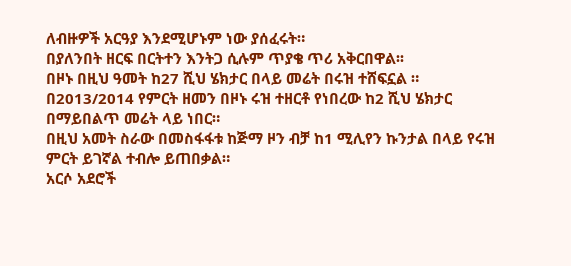ለብዙዎች አርዓያ እንደሚሆኑም ነው ያሰፈሩት።
በያለንበት ዘርፍ በርትተን እንትጋ ሲሉም ጥያቄ ጥሪ አቅርበዋል፡፡
በዞኑ በዚህ ዓመት ከ27 ሺህ ሄክታር በላይ መሬት በሩዝ ተሸፍኗል ።
በ2013/2014 የምርት ዘመን በዞኑ ሩዝ ተዘርቶ የነበረው ከ2 ሺህ ሄክታር በማይበልጥ መሬት ላይ ነበር።
በዚህ አመት ስራው በመስፋፋቱ ከጅማ ዞን ብቻ ከ1 ሚሊየን ኩንታል በላይ የሩዝ ምርት ይገኛል ተብሎ ይጠበቃል።
አርሶ አደሮች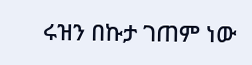ሩዝን በኩታ ገጠም ነው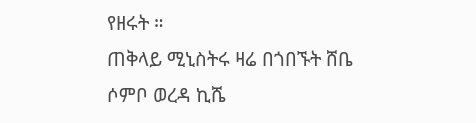የዘሩት ።
ጠቅላይ ሚኒስትሩ ዛሬ በጎበኙት ሸቤ ሶምቦ ወረዳ ኪሼ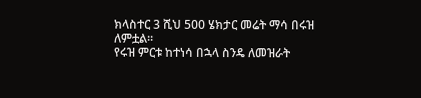ክላስተር 3 ሺህ 500 ሄክታር መሬት ማሳ በሩዝ ለምቷል።
የሩዝ ምርቱ ከተነሳ በኋላ ስንዴ ለመዝራት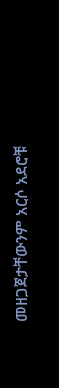መዘጋጀታቸውንም አርሶ አደሮቹ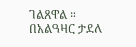ገልጸዋል ።
በአልዓዛር ታደለ